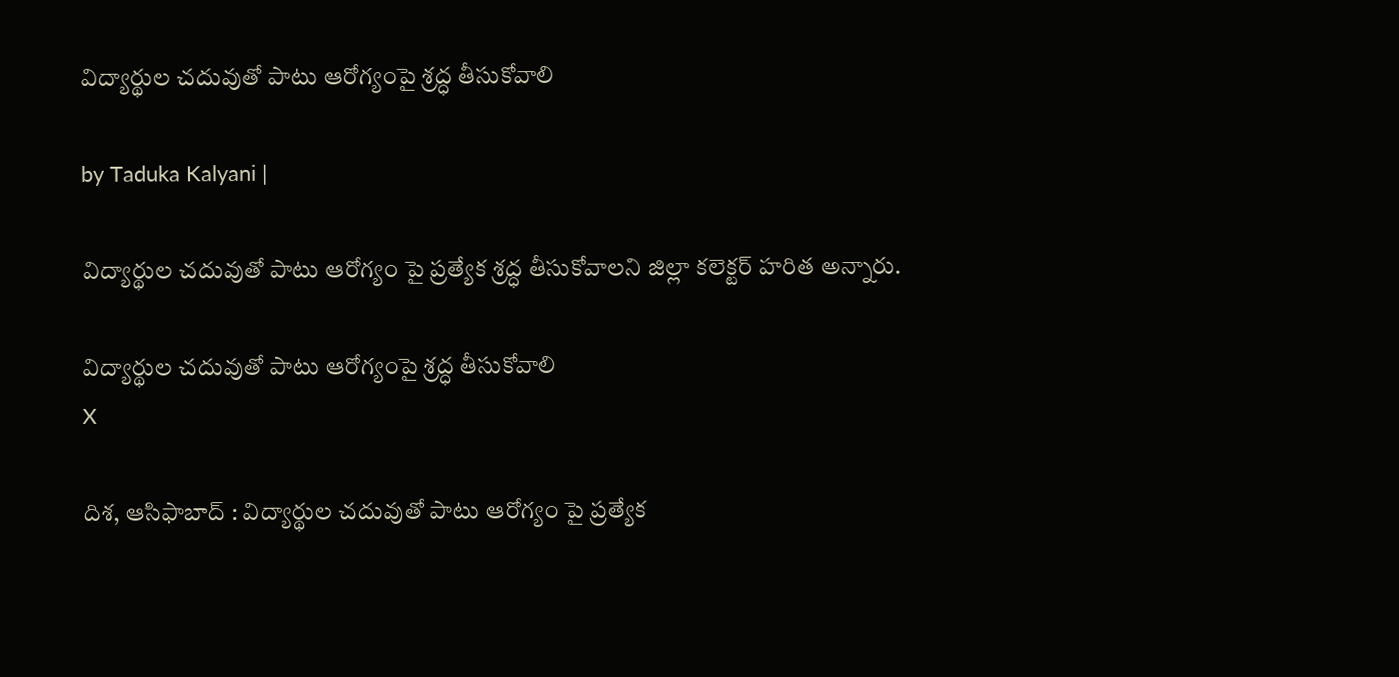విద్యార్థుల చదువుతో పాటు ఆరోగ్యంపై శ్రద్ధ తీసుకోవాలి

by Taduka Kalyani |

విద్యార్థుల చదువుతో పాటు ఆరోగ్యం పై ప్రత్యేక శ్రద్ధ తీసుకోవాలని జిల్లా కలెక్టర్ హరిత అన్నారు.

విద్యార్థుల చదువుతో పాటు ఆరోగ్యంపై శ్రద్ధ తీసుకోవాలి
X

దిశ, ఆసిఫాబాద్ : విద్యార్థుల చదువుతో పాటు ఆరోగ్యం పై ప్రత్యేక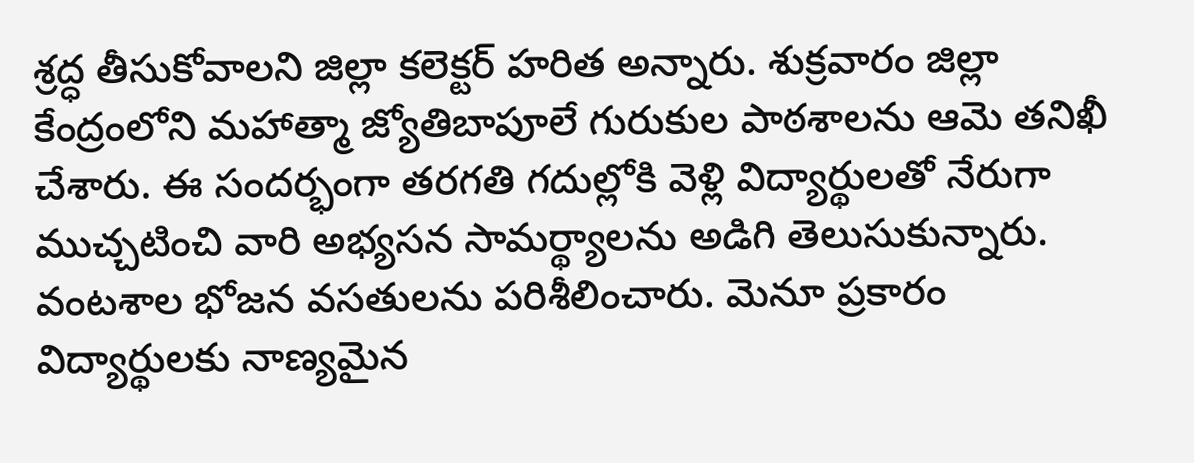శ్రద్ధ తీసుకోవాలని జిల్లా కలెక్టర్ హరిత అన్నారు. శుక్రవారం జిల్లా కేంద్రంలోని మహాత్మా జ్యోతిబాపూలే గురుకుల పాఠశాలను ఆమె తనిఖీ చేశారు. ఈ సందర్భంగా తరగతి గదుల్లోకి వెళ్లి విద్యార్థులతో నేరుగా ముచ్చటించి వారి అభ్యసన సామర్థ్యాలను అడిగి తెలుసుకున్నారు. వంటశాల భోజన వసతులను పరిశీలించారు. మెనూ ప్రకారం విద్యార్థులకు నాణ్యమైన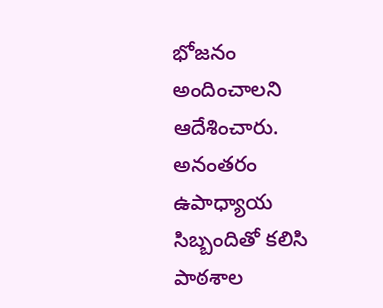భోజనం అందించాలని ఆదేశించారు. అనంతరం ఉపాధ్యాయ సిబ్బందితో కలిసి పాఠశాల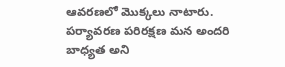ఆవరణలో మొక్కలు నాటారు. పర్యావరణ పరిరక్షణ మన అందరి బాధ్యత అని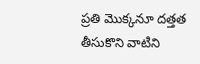ప్రతి మొక్కనూ దత్తత తీసుకొని వాటిని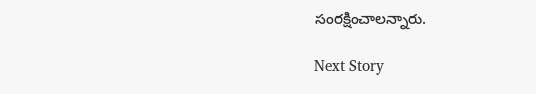సంరక్షించాలన్నారు.

Next Story